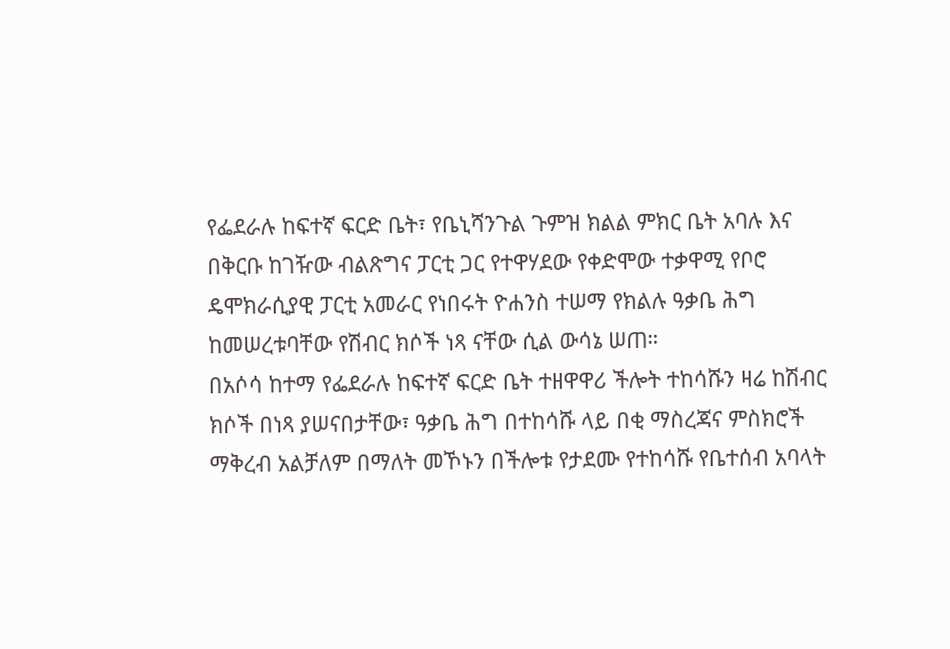የፌደራሉ ከፍተኛ ፍርድ ቤት፣ የቤኒሻንጉል ጉምዝ ክልል ምክር ቤት አባሉ እና በቅርቡ ከገዥው ብልጽግና ፓርቲ ጋር የተዋሃደው የቀድሞው ተቃዋሚ የቦሮ ዴሞክራሲያዊ ፓርቲ አመራር የነበሩት ዮሐንስ ተሠማ የክልሉ ዓቃቤ ሕግ ከመሠረቱባቸው የሽብር ክሶች ነጻ ናቸው ሲል ውሳኔ ሠጠ።
በአሶሳ ከተማ የፌደራሉ ከፍተኛ ፍርድ ቤት ተዘዋዋሪ ችሎት ተከሳሹን ዛሬ ከሽብር ክሶች በነጻ ያሠናበታቸው፣ ዓቃቤ ሕግ በተከሳሹ ላይ በቂ ማስረጃና ምስክሮች ማቅረብ አልቻለም በማለት መኾኑን በችሎቱ የታደሙ የተከሳሹ የቤተሰብ አባላት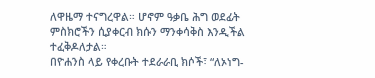ለዋዜማ ተናግረዋል። ሆኖም ዓቃቤ ሕግ ወደፊት ምስክሮችን ሲያቀርብ ክሱን ማንቀሳቅስ እንዲችል ተፈቅዶለታል።
በዮሐንስ ላይ የቀረቡት ተደራራቢ ክሶች፣ “ለኦነግ-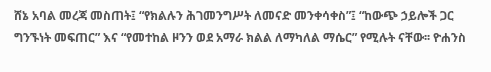ሸኔ አባል መረጃ መስጠት፤ “የክልሉን ሕገመንግሥት ለመናድ መንቀሳቀስ”፤ “ከውጭ ኃይሎች ጋር ግንኙነት መፍጠር” እና “የመተከል ዞንን ወደ አማራ ክልል ለማካለል ማሴር” የሚሉት ናቸው፡፡ ዮሐንስ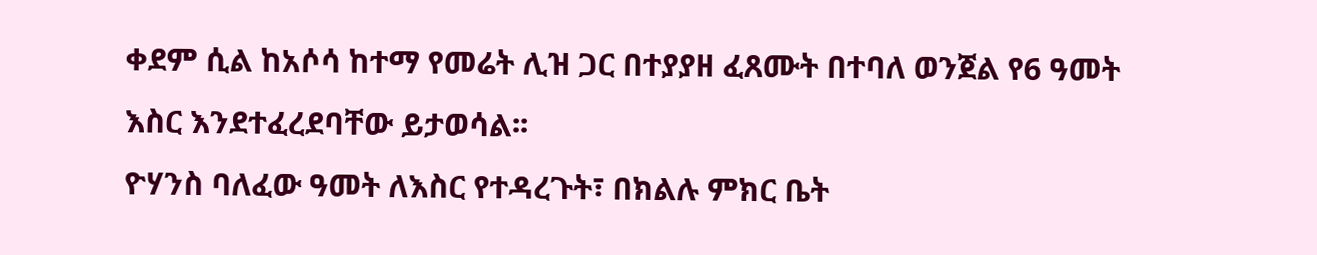ቀደም ሲል ከአሶሳ ከተማ የመሬት ሊዝ ጋር በተያያዘ ፈጸሙት በተባለ ወንጀል የ6 ዓመት እስር እንደተፈረደባቸው ይታወሳል፡፡
ዮሃንስ ባለፈው ዓመት ለእስር የተዳረጉት፣ በክልሉ ምክር ቤት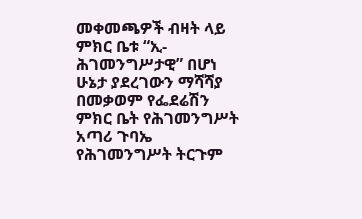መቀመጫዎች ብዛት ላይ ምክር ቤቱ “ኢ-ሕገመንግሥታዊ” በሆነ ሁኔታ ያደረገውን ማሻሻያ በመቃወም የፌደሬሽን ምክር ቤት የሕገመንግሥት አጣሪ ጉባኤ የሕገመንግሥት ትርጉም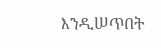እንዲሠጥበት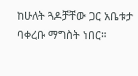ከሁለት ጓዶቻቸው ጋር አቤቱታ ባቀረቡ ማግስት ነበር።